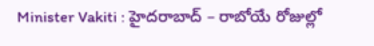Minister Vakiti : హైదరాబాద్ – రాబోయే రోజుల్లో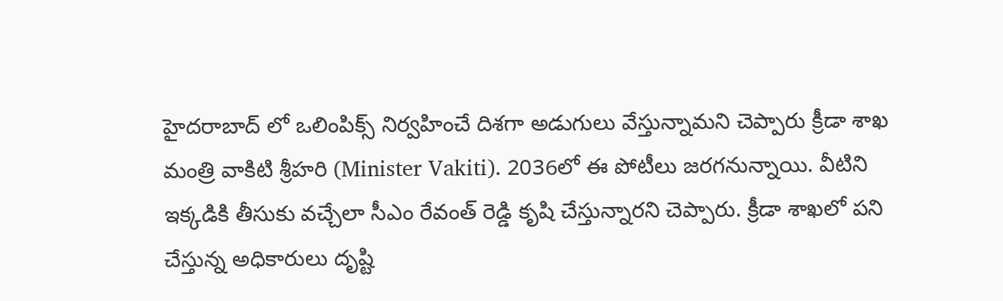హైదరాబాద్ లో ఒలింపిక్స్ నిర్వహించే దిశగా అడుగులు వేస్తున్నామని చెప్పారు క్రీడా శాఖ మంత్రి వాకిటి శ్రీహరి (Minister Vakiti). 2036లో ఈ పోటీలు జరగనున్నాయి. వీటిని ఇక్కడికి తీసుకు వచ్చేలా సీఎం రేవంత్ రెడ్డి కృషి చేస్తున్నారని చెప్పారు. క్రీడా శాఖలో పని చేస్తున్న అధికారులు దృష్టి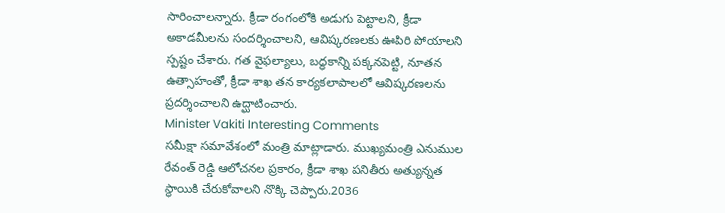సారించాలన్నారు. క్రీడా రంగంలోకి అడుగు పెట్టాలని, క్రీడా అకాడమీలను సందర్శించాలని, ఆవిష్కరణలకు ఊపిరి పోయాలని స్పష్టం చేశారు. గత వైఫల్యాలు, బద్ధకాన్ని పక్కనపెట్టి, నూతన ఉత్సాహంతో, క్రీడా శాఖ తన కార్యకలాపాలలో ఆవిష్కరణలను ప్రదర్శించాలని ఉద్ఘాటించారు.
Minister Vakiti Interesting Comments
సమీక్షా సమావేశంలో మంత్రి మాట్లాడారు. ముఖ్యమంత్రి ఎనుముల రేవంత్ రెడ్డి ఆలోచనల ప్రకారం, క్రీడా శాఖ పనితీరు అత్యున్నత స్థాయికి చేరుకోవాలని నొక్కి చెప్పారు.2036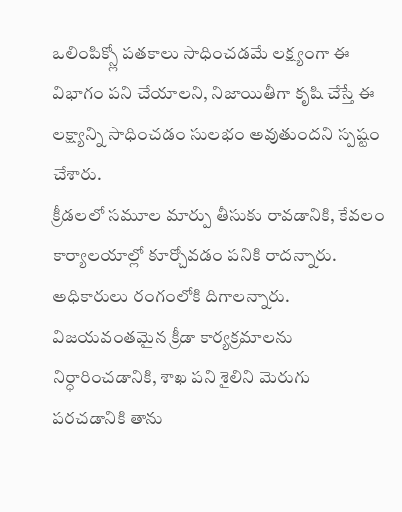ఒలింపిక్స్లో పతకాలు సాధించడమే లక్ష్యంగా ఈ విభాగం పని చేయాలని, నిజాయితీగా కృషి చేస్తే ఈ లక్ష్యాన్ని సాధించడం సులభం అవుతుందని స్పష్టం చేశారు.
క్రీడలలో సమూల మార్పు తీసుకు రావడానికి, కేవలం కార్యాలయాల్లో కూర్చోవడం పనికి రాదన్నారు. అధికారులు రంగంలోకి దిగాలన్నారు. విజయవంతమైన క్రీడా కార్యక్రమాలను నిర్ధారించడానికి, శాఖ పని శైలిని మెరుగు పరచడానికి తాను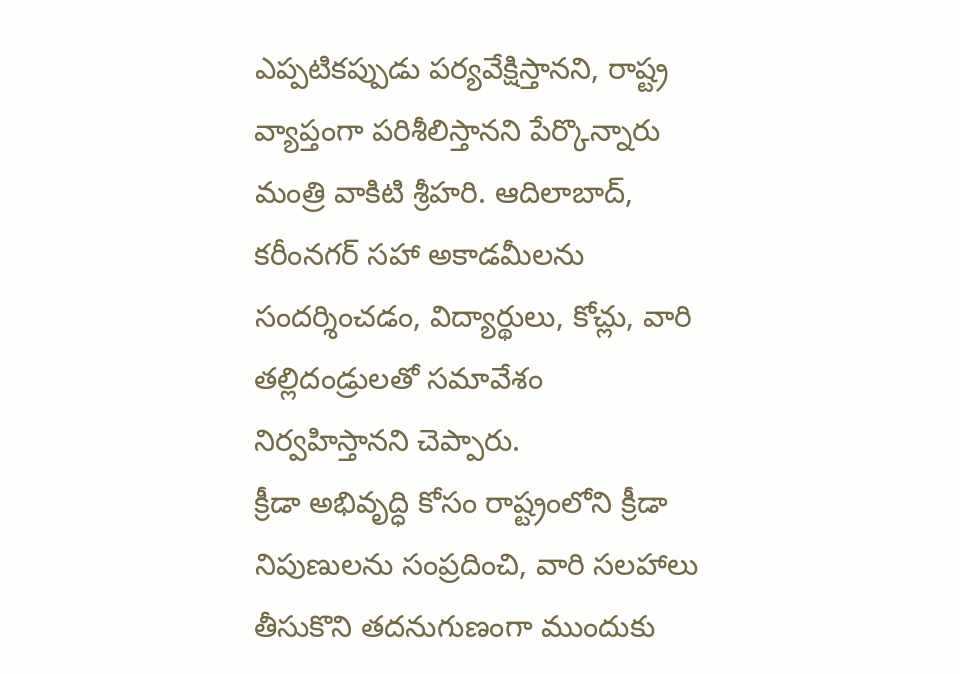ఎప్పటికప్పుడు పర్యవేక్షిస్తానని, రాష్ట్ర వ్యాప్తంగా పరిశీలిస్తానని పేర్కొన్నారు మంత్రి వాకిటి శ్రీహరి. ఆదిలాబాద్, కరీంనగర్ సహా అకాడమీలను సందర్శించడం, విద్యార్థులు, కోచ్లు, వారి తల్లిదండ్రులతో సమావేశం నిర్వహిస్తానని చెప్పారు.
క్రీడా అభివృద్ధి కోసం రాష్ట్రంలోని క్రీడా నిపుణులను సంప్రదించి, వారి సలహాలు తీసుకొని తదనుగుణంగా ముందుకు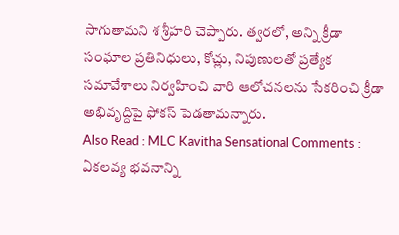సాగుతామని శ శ్రీహరి చెప్పారు. త్వరలో, అన్ని క్రీడా సంఘాల ప్రతినిధులు, కోచ్లు, నిపుణులతో ప్రత్యేక సమావేశాలు నిర్వహించి వారి ఆలోచనలను సేకరించి క్రీడా అభివృద్దిపై ఫోకస్ పెడతామన్నారు.
Also Read : MLC Kavitha Sensational Comments : ఏకలవ్య భవనాన్ని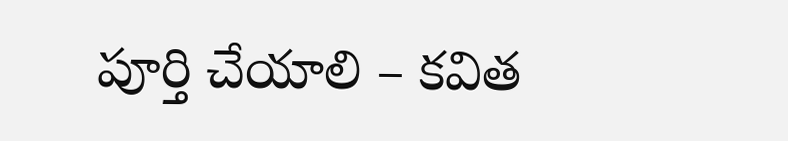పూర్తి చేయాలి – కవిత